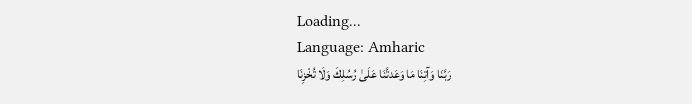Loading...
Language: Amharic
رَبَّنَا وَآتِنَا مَا وَعَدتَّنَا عَلَىٰ رُسُلِكَ وَلَا تُخْزِنَا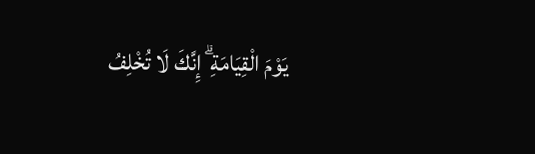يَوْمَ الْقِيَامَةِ ۗ إِنَّكَ لَا تُخْلِفُ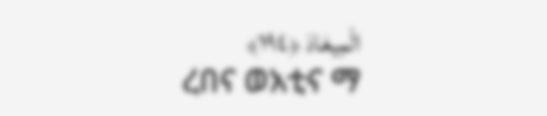الْمِيعَادَ ﴿١٩٤﴾
ረበና ወአቲና ማ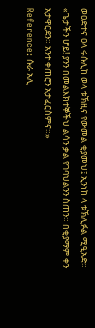ወዐድተና ዐላ ሩሱሊከ ወላ ቱኽዚና የውመል ቂያመህ፤ ኢንነከ ላ ቱኽሊፉል ሚዒአድ።
«ጌታችን ሆይ! ያንን በመልእክተኞችህ ልሳን ቃል የገባህልንን ስጠን። በቂያማም ቀን አታዋርደን። አንተ ቀጠሮን አታፈርስምና።»
Reference: ሱራ አሊ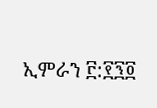ኢምራን ፫:፻፺፬